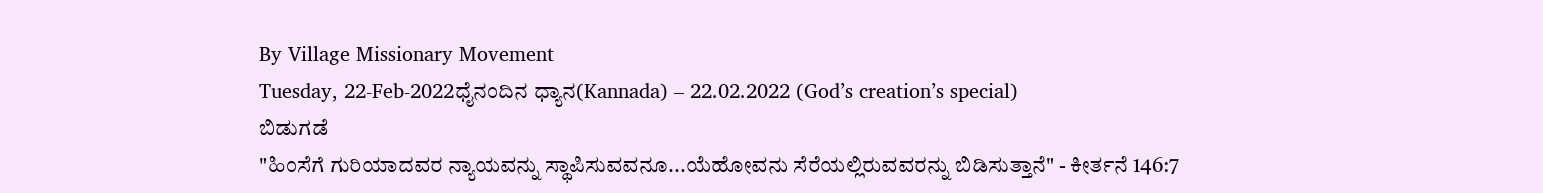By Village Missionary Movement
Tuesday, 22-Feb-2022ಧೈನಂದಿನ ಧ್ಯಾನ(Kannada) – 22.02.2022 (God’s creation’s special)
ಬಿಡುಗಡೆ
"ಹಿಂಸೆಗೆ ಗುರಿಯಾದವರ ನ್ಯಾಯವನ್ನು ಸ್ಥಾಪಿಸುವವನೂ...ಯೆಹೋವನು ಸೆರೆಯಲ್ಲಿರುವವರನ್ನು ಬಿಡಿಸುತ್ತಾನೆ" - ಕೀರ್ತನೆ 146:7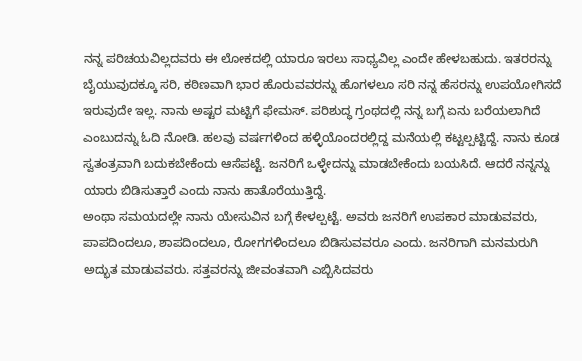ನನ್ನ ಪರಿಚಯವಿಲ್ಲದವರು ಈ ಲೋಕದಲ್ಲಿ ಯಾರೂ ಇರಲು ಸಾಧ್ಯವಿಲ್ಲ ಎಂದೇ ಹೇಳಬಹುದು. ಇತರರನ್ನು ಬೈಯುವುದಕ್ಕೂ ಸರಿ, ಕಠಿಣವಾಗಿ ಭಾರ ಹೊರುವವರನ್ನು ಹೊಗಳಲೂ ಸರಿ ನನ್ನ ಹೆಸರನ್ನು ಉಪಯೋಗಿಸದೆ ಇರುವುದೇ ಇಲ್ಲ. ನಾನು ಅಷ್ಟರ ಮಟ್ಟಿಗೆ ಫೇಮಸ್. ಪರಿಶುದ್ಧ ಗ್ರಂಥದಲ್ಲಿ ನನ್ನ ಬಗ್ಗೆ ಏನು ಬರೆಯಲಾಗಿದೆ ಎಂಬುದನ್ನು ಓದಿ ನೋಡಿ. ಹಲವು ವರ್ಷಗಳಿಂದ ಹಳ್ಳಿಯೊಂದರಲ್ಲಿದ್ದ ಮನೆಯಲ್ಲಿ ಕಟ್ಟಲ್ಪಟ್ಟಿದ್ದೆ. ನಾನು ಕೂಡ ಸ್ವತಂತ್ರವಾಗಿ ಬದುಕಬೇಕೆಂದು ಆಸೆಪಟ್ಟೆ. ಜನರಿಗೆ ಒಳ್ಳೇದನ್ನು ಮಾಡಬೇಕೆಂದು ಬಯಸಿದೆ. ಆದರೆ ನನ್ನನ್ನು ಯಾರು ಬಿಡಿಸುತ್ತಾರೆ ಎಂದು ನಾನು ಹಾತೊರೆಯುತ್ತಿದ್ದೆ.
ಅಂಥಾ ಸಮಯದಲ್ಲೇ ನಾನು ಯೇಸುವಿನ ಬಗ್ಗೆ ಕೇಳಲ್ಪಟ್ಟೆ. ಅವರು ಜನರಿಗೆ ಉಪಕಾರ ಮಾಡುವವರು, ಪಾಪದಿಂದಲೂ, ಶಾಪದಿಂದಲೂ, ರೋಗಗಳಿಂದಲೂ ಬಿಡಿಸುವವರೂ ಎಂದು. ಜನರಿಗಾಗಿ ಮನಮರುಗಿ ಅದ್ಭುತ ಮಾಡುವವರು. ಸತ್ತವರನ್ನು ಜೀವಂತವಾಗಿ ಎಬ್ಬಿಸಿದವರು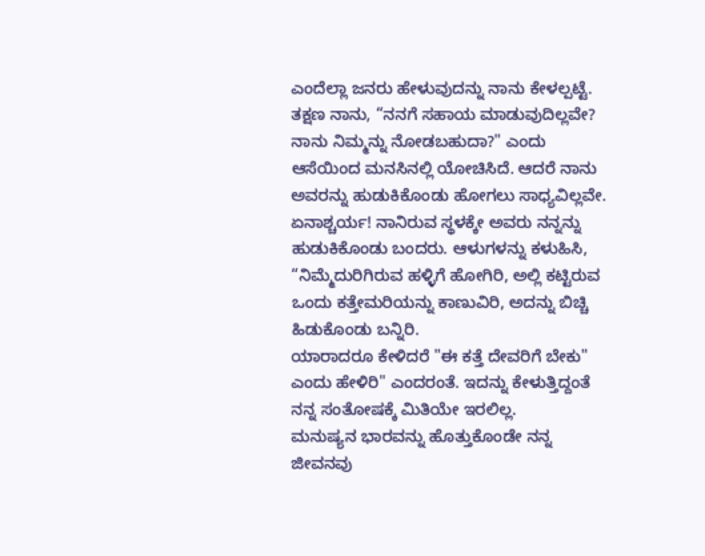ಎಂದೆಲ್ಲಾ ಜನರು ಹೇಳುವುದನ್ನು ನಾನು ಕೇಳಲ್ಪಟ್ಟೆ.
ತಕ್ಷಣ ನಾನು, “ನನಗೆ ಸಹಾಯ ಮಾಡುವುದಿಲ್ಲವೇ? ನಾನು ನಿಮ್ಮನ್ನು ನೋಡಬಹುದಾ?" ಎಂದು ಆಸೆಯಿಂದ ಮನಸಿನಲ್ಲಿ ಯೋಚಿಸಿದೆ. ಆದರೆ ನಾನು ಅವರನ್ನು ಹುಡುಕಿಕೊಂಡು ಹೋಗಲು ಸಾಧ್ಯವಿಲ್ಲವೇ. ಏನಾಶ್ಚರ್ಯ! ನಾನಿರುವ ಸ್ಥಳಕ್ಕೇ ಅವರು ನನ್ನನ್ನು ಹುಡುಕಿಕೊಂಡು ಬಂದರು. ಆಳುಗಳನ್ನು ಕಳುಹಿಸಿ,
“ನಿಮ್ಮೆದುರಿಗಿರುವ ಹಳ್ಳಿಗೆ ಹೋಗಿರಿ, ಅಲ್ಲಿ ಕಟ್ಟಿರುವ ಒಂದು ಕತ್ತೇಮರಿಯನ್ನು ಕಾಣುವಿರಿ, ಅದನ್ನು ಬಿಚ್ಚಿ ಹಿಡುಕೊಂಡು ಬನ್ನಿರಿ.
ಯಾರಾದರೂ ಕೇಳಿದರೆ "ಈ ಕತ್ತೆ ದೇವರಿಗೆ ಬೇಕು" ಎಂದು ಹೇಳಿರಿ" ಎಂದರಂತೆ. ಇದನ್ನು ಕೇಳುತ್ತಿದ್ದಂತೆ ನನ್ನ ಸಂತೋಷಕ್ಕೆ ಮಿತಿಯೇ ಇರಲಿಲ್ಲ.
ಮನುಷ್ಯನ ಭಾರವನ್ನು ಹೊತ್ತುಕೊಂಡೇ ನನ್ನ ಜೀವನವು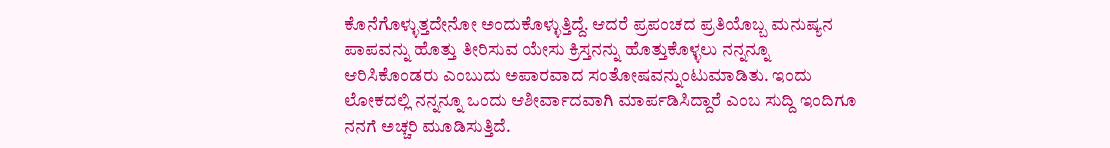ಕೊನೆಗೊಳ್ಳುತ್ತದೇನೋ ಅಂದುಕೊಳ್ಳುತ್ತಿದ್ದೆ. ಆದರೆ ಪ್ರಪಂಚದ ಪ್ರತಿಯೊಬ್ಬ ಮನುಷ್ಯನ ಪಾಪವನ್ನು ಹೊತ್ತು ತೀರಿಸುವ ಯೇಸು ಕ್ರಿಸ್ತನನ್ನು ಹೊತ್ತುಕೊಳ್ಳಲು ನನ್ನನ್ನೂ ಆರಿಸಿಕೊಂಡರು ಎಂಬುದು ಅಪಾರವಾದ ಸಂತೋಷವನ್ನುಂಟುಮಾಡಿತು. ಇಂದು ಲೋಕದಲ್ಲಿ ನನ್ನನ್ನೂ ಒಂದು ಆಶೀರ್ವಾದವಾಗಿ ಮಾರ್ಪಡಿಸಿದ್ದಾರೆ ಎಂಬ ಸುದ್ದಿ ಇಂದಿಗೂ ನನಗೆ ಅಚ್ಚರಿ ಮೂಡಿಸುತ್ತಿದೆ.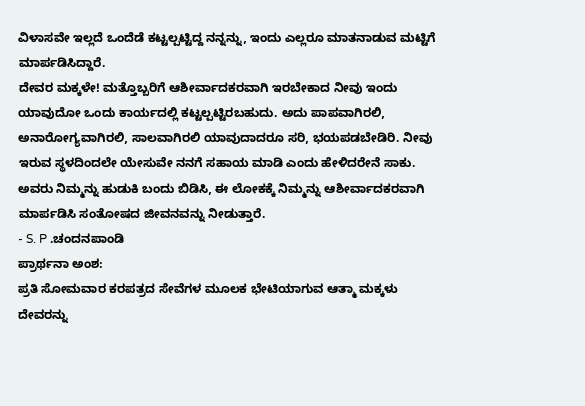ವಿಳಾಸವೇ ಇಲ್ಲದೆ ಒಂದೆಡೆ ಕಟ್ಟಲ್ಪಟ್ಟಿದ್ದ ನನ್ನನ್ನು, ಇಂದು ಎಲ್ಲರೂ ಮಾತನಾಡುವ ಮಟ್ಟಿಗೆ ಮಾರ್ಪಡಿಸಿದ್ದಾರೆ.
ದೇವರ ಮಕ್ಕಳೇ! ಮತ್ತೊಬ್ಬರಿಗೆ ಆಶೀರ್ವಾದಕರವಾಗಿ ಇರಬೇಕಾದ ನೀವು ಇಂದು ಯಾವುದೋ ಒಂದು ಕಾರ್ಯದಲ್ಲಿ ಕಟ್ಟಲ್ಪಟ್ಟಿರಬಹುದು. ಅದು ಪಾಪವಾಗಿರಲಿ, ಅನಾರೋಗ್ಯವಾಗಿರಲಿ, ಸಾಲವಾಗಿರಲಿ ಯಾವುದಾದರೂ ಸರಿ, ಭಯಪಡಬೇಡಿರಿ. ನೀವು ಇರುವ ಸ್ಥಳದಿಂದಲೇ ಯೇಸುವೇ ನನಗೆ ಸಹಾಯ ಮಾಡಿ ಎಂದು ಹೇಳಿದರೇನೆ ಸಾಕು. ಅವರು ನಿಮ್ಮನ್ನು ಹುಡುಕಿ ಬಂದು ಬಿಡಿಸಿ, ಈ ಲೋಕಕ್ಕೆ ನಿಮ್ಮನ್ನು ಆಶೀರ್ವಾದಕರವಾಗಿ ಮಾರ್ಪಡಿಸಿ ಸಂತೋಷದ ಜೀವನವನ್ನು ನೀಡುತ್ತಾರೆ.
- S. P .ಚಂದನಪಾಂಡಿ
ಪ್ರಾರ್ಥನಾ ಅಂಶ:
ಪ್ರತಿ ಸೋಮವಾರ ಕರಪತ್ರದ ಸೇವೆಗಳ ಮೂಲಕ ಭೇಟಿಯಾಗುವ ಆತ್ಮಾ ಮಕ್ಕಳು ದೇವರನ್ನು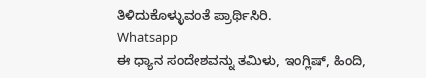ತಿಳಿದುಕೊಳ್ಳುವಂತೆ ಪ್ರಾರ್ಥಿಸಿರಿ.
Whatsapp
ಈ ಧ್ಯಾನ ಸಂದೇಶವನ್ನು ತಮಿಳು, ಇಂಗ್ಲಿಷ್, ಹಿಂದಿ,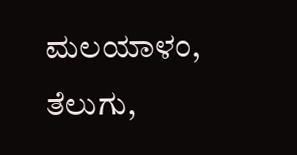ಮಲಯಾಳಂ, ತೆಲುಗು,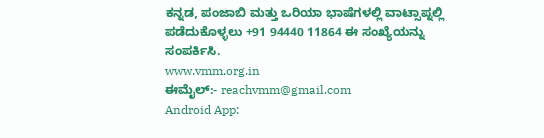ಕನ್ನಡ, ಪಂಜಾಬಿ ಮತ್ತು ಒರಿಯಾ ಭಾಷೆಗಳಲ್ಲಿ ವಾಟ್ಸಾಪ್ನಲ್ಲಿ ಪಡೆದುಕೊಳ್ಳಲು +91 94440 11864 ಈ ಸಂಖ್ಯೆಯನ್ನು ಸಂಪರ್ಕಿಸಿ.
www.vmm.org.in
ಈಮೈಲ್:- reachvmm@gmail.com
Android App: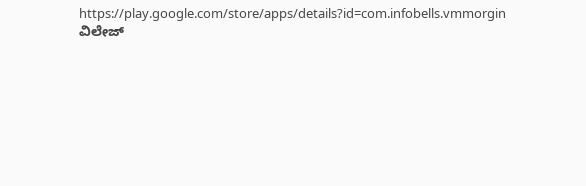https://play.google.com/store/apps/details?id=com.infobells.vmmorgin
ವಿಲೇಜ್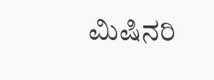ಮಿಷಿನರಿ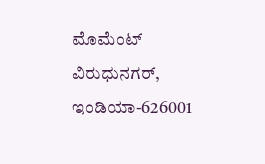ಮೊಮೆಂಟ್ ವಿರುಧುನಗರ್, ಇಂಡಿಯಾ-626001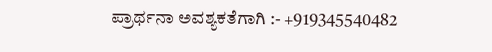ಪ್ರಾರ್ಥನಾ ಅವಶ್ಯಕತೆಗಾಗಿ :- +919345540482